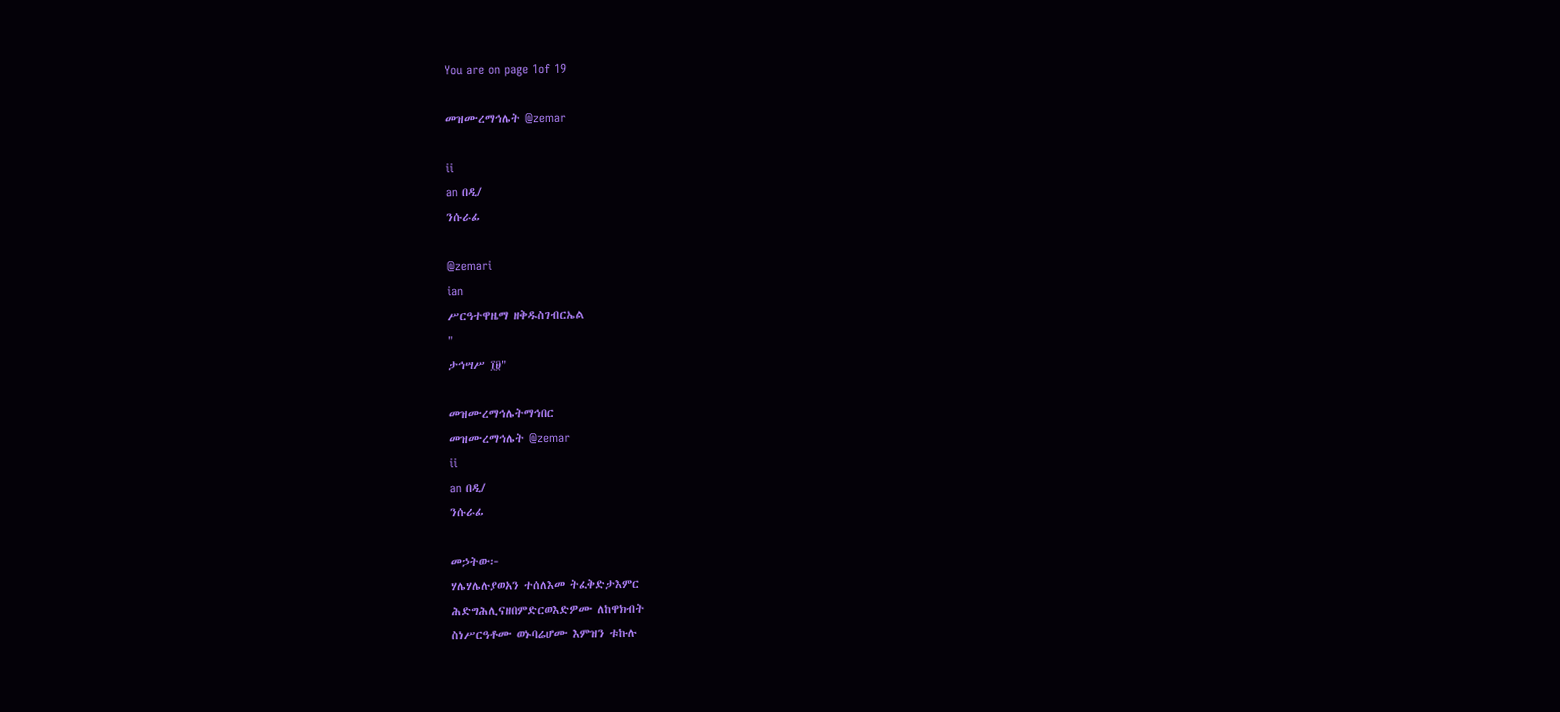You are on page 1of 19

መዝሙረማኅሌት @zemar

ii
an በዲ/
ንሱራፊ

@zemari
ian
ሥርዓተዋዜማ ዘቅዱስገብርኤል
"
ታኅሣሥ ፲፱"

መዝሙረማኅሌትማኅበር
መዝሙረማኅሌት @zemar
ii
an በዲ/
ንሱራፊ

መኃትው፦
ሃሌሃሌሉያወአን ተሰለእመ ትፈቅድታእምር
ሕድግሕሊናዘበምድርወእድዎሙ ለከዋክብት
ስነሥርዓቶሙ ወኑባሬሆሙ እምዝን ቱኩሉ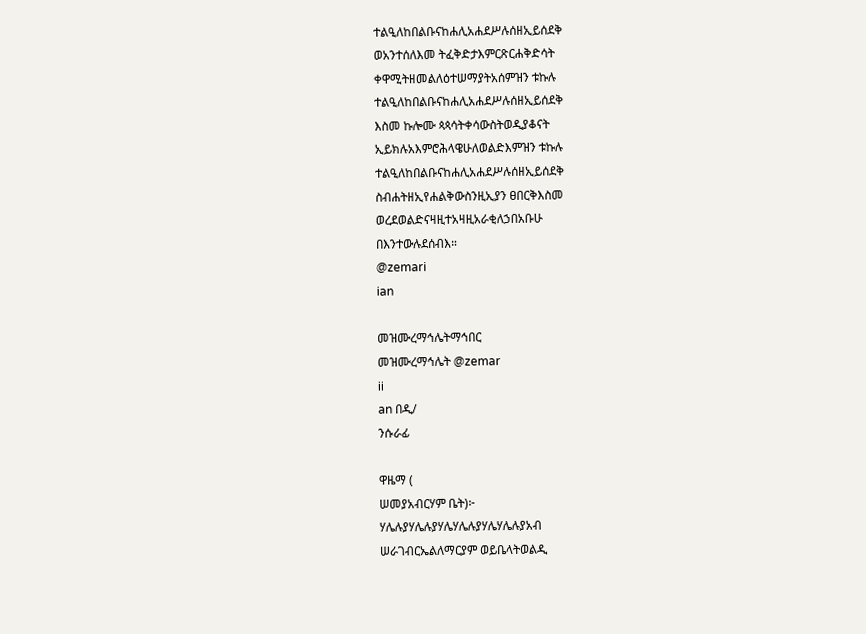ተልዒለከበልቡናከሐሊአሐደሥሉሰዘኢይሰደቅ
ወአንተሰለእመ ትፈቅድታእምርጽርሐቅድሳት
ቀዋሚትዘመልለዕተሠማያትአሰምዝን ቱኩሉ
ተልዒለከበልቡናከሐሊአሐደሥሉሰዘኢይሰደቅ
እስመ ኩሎሙ ጳጳሳትቀሳውስትወዲያቆናት
ኢይክሉአእምሮሕላዌሁለወልድእምዝን ቱኩሉ
ተልዒለከበልቡናከሐሊአሐደሥሉሰዘኢይሰደቅ
ስብሐትዘኢየሐልቅውስንዚኢያን ፀበርቅእስመ
ወረደወልድናዛዚተአዛዚአራቂለኃበአቡሁ
በእንተውሉደሰብእ።
@zemari
ian

መዝሙረማኅሌትማኅበር
መዝሙረማኅሌት @zemar
ii
an በዲ/
ንሱራፊ

ዋዜማ (
ሠመያአብርሃም ቤት)፦
ሃሌሉያሃሌሉያሃሌሃሌሉያሃሌሃሌሉያአብ
ሠራገብርኤልለማርያም ወይቤላትወልዲ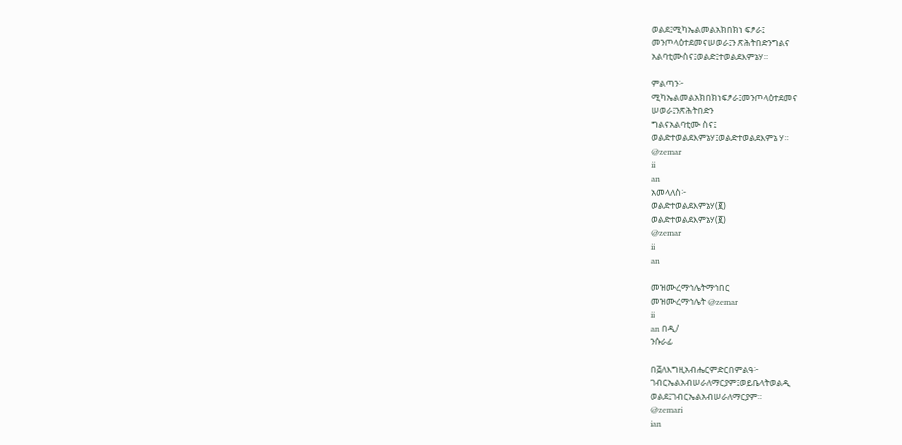ወልደ፤ሚካኤልመልአክበክነ ፍፆራ፤
መንጦላዕተደመናሠወራ፤ን ጽሕትበድንግልና
አልባቲሙስና፤ወልድ፤ተወልደእምኔሃ።

ምልጣን፦
ሚካኤልመልአክበክነፍፆራ፤መንጦላዕተደመና
ሠወራ፤ንጽሕትበድን
ግልናአልባቲሙ ስና፤
ወልድተወልደእምኔሃ፤ወልድተወልደእምኔ ሃ።
@zemar
ii
an
አመላለስ፦
ወልድተወልደእምኔሃ(፪)
ወልድተወልደእምኔሃ(፪)
@zemar
ii
an

መዝሙረማኅሌትማኅበር
መዝሙረማኅሌት @zemar
ii
an በዲ/
ንሱራፊ

በ፭ለእግዚአብሔርምድርበምልዓ፦
ገብርኤልአብሠራለማርያም፤ወይቤላትወልዲ
ወልደ፤ገብርኤልአብሠራለማርያም።
@zemari
ian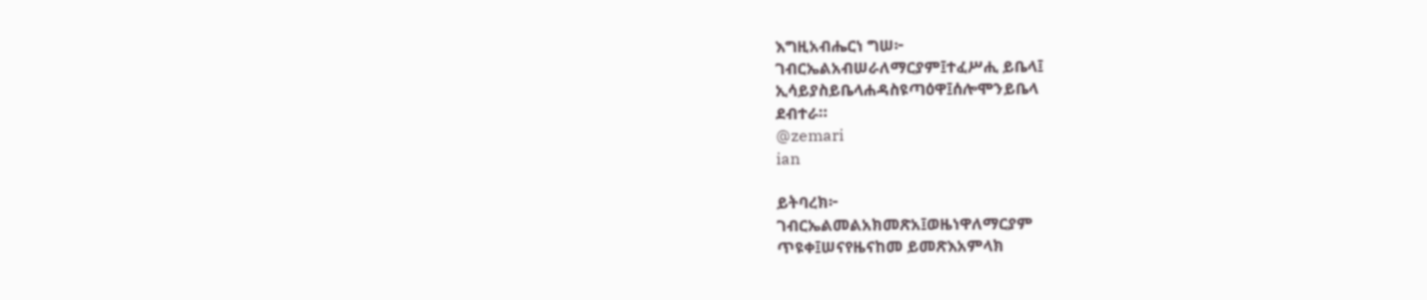እግዚአብሔርነ ግሠ፦
ገብርኤልአብሠራለማርያም፤ተፈሥሒ ይቤላ፤
ኢሳይያስይቤላሐዳስዩጣዕዋ፤ሰሎሞንይቤላ
ደብተራ።
@zemari
ian

ይትባረክ፦
ገብርኤልመልአክመጽአ፤ወዜነዋለማርያም
ጥዩቀ፤ሠናየዜናከመ ይመጽእአምላክ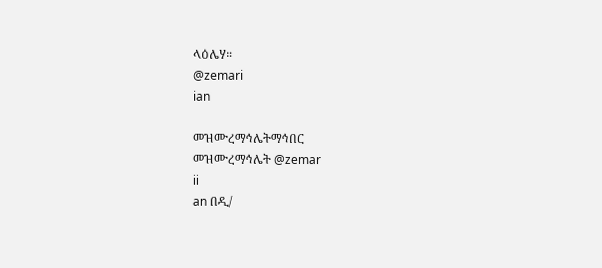ላዕሌሃ።
@zemari
ian

መዝሙረማኅሌትማኅበር
መዝሙረማኅሌት @zemar
ii
an በዲ/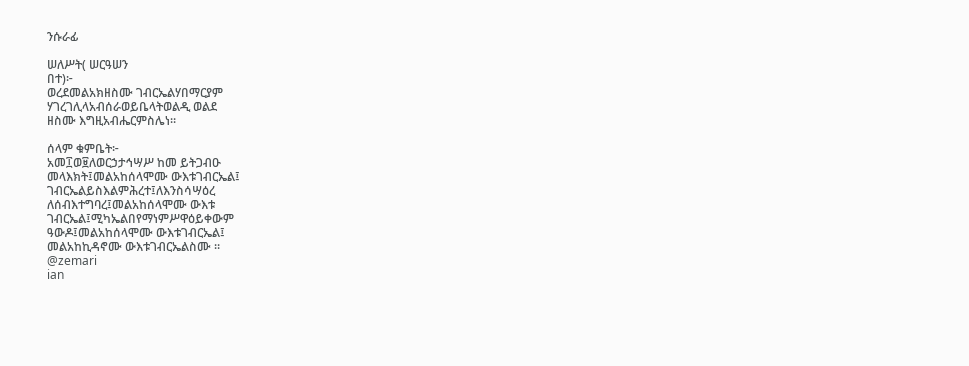ንሱራፊ

ሠለሥት( ሠርዓሠን
በተ)፦
ወረደመልአክዘስሙ ገብርኤልሃበማርያም
ሃገረገሊላአብሰራወይቤላትወልዲ ወልደ
ዘስሙ እግዚአብሔርምስሌነ።

ሰላም ቁምቤት፦
አመ፲ወ፱ለወርኃታኅሣሥ ከመ ይትጋብዑ
መላእክት፤መልአከሰላሞሙ ውእቱገብርኤል፤
ገብርኤልይስእልምሕረተ፤ለእንስሳሣዕረ
ለሰብእተግባረ፤መልአከሰላሞሙ ውእቱ
ገብርኤል፤ሚካኤልበየማነምሥዋዕይቀውም
ዓውዶ፤መልአከሰላሞሙ ውእቱገብርኤል፤
መልአከኪዳኖሙ ውእቱገብርኤልስሙ ።
@zemari
ian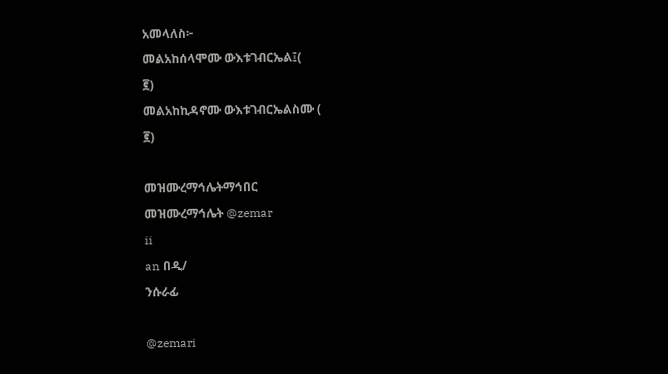አመላለስ፦
መልአከሰላሞሙ ውእቱገብርኤል፤(
፪)
መልአከኪዳኖሙ ውእቱገብርኤልስሙ (
፪)

መዝሙረማኅሌትማኅበር
መዝሙረማኅሌት @zemar
ii
an በዲ/
ንሱራፊ

@zemari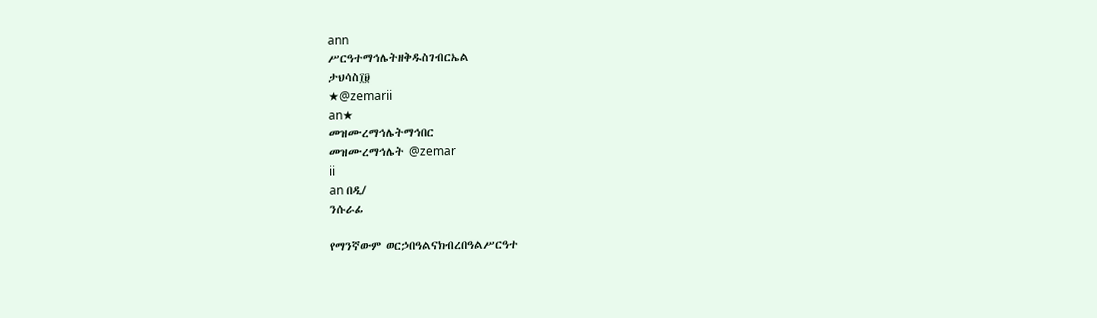ann
ሥርዓተማኅሌትዘቅዱስገብርኤል
ታህሳስ፲፱
★@zemarii
an★
መዝሙረማኅሌትማኅበር
መዝሙረማኅሌት @zemar
ii
an በዲ/
ንሱራፊ

የማንኛውም ወርኃበዓልናክብረበዓልሥርዓተ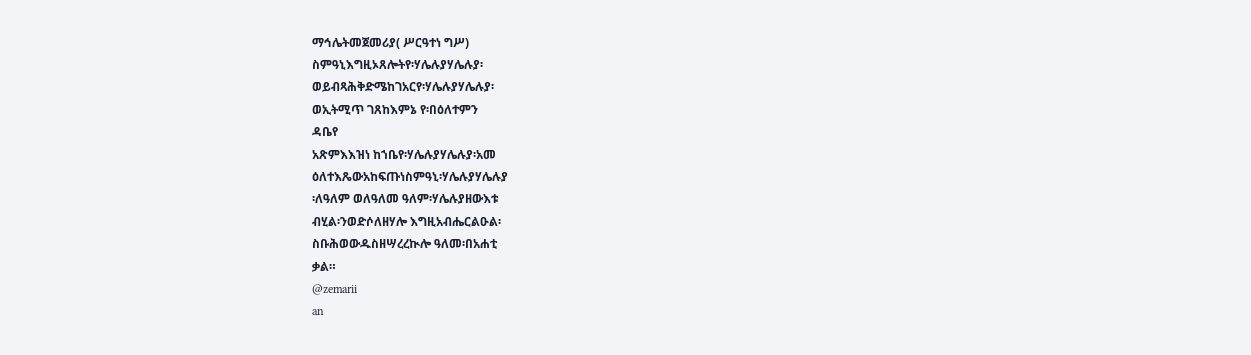ማኅሌትመጀመሪያ( ሥርዓተነ ግሥ)
ስምዓኒእግዚኦጸሎትየ፡ሃሌሉያሃሌሉያ፡
ወይብጻሕቅድሜከገአርየ፡ሃሌሉያሃሌሉያ፡
ወኢትሚጥ ገጸከእምኔ የ፡በዕለተምን
ዳቤየ
አጽምእእዝነ ከኀቤየ፡ሃሌሉያሃሌሉያ፡አመ
ዕለተእጼውአከፍጡነስምዓኒ፡ሃሌሉያሃሌሉያ
፡ለዓለም ወለዓለመ ዓለም፡ሃሌሉያዘውእቱ
ብሂል፡ንወድሶለዘሃሎ እግዚአብሔርልዑል፡
ስቡሕወውዱስዘሣረረኲሎ ዓለመ፡በአሐቲ
ቃል።
@zemarii
an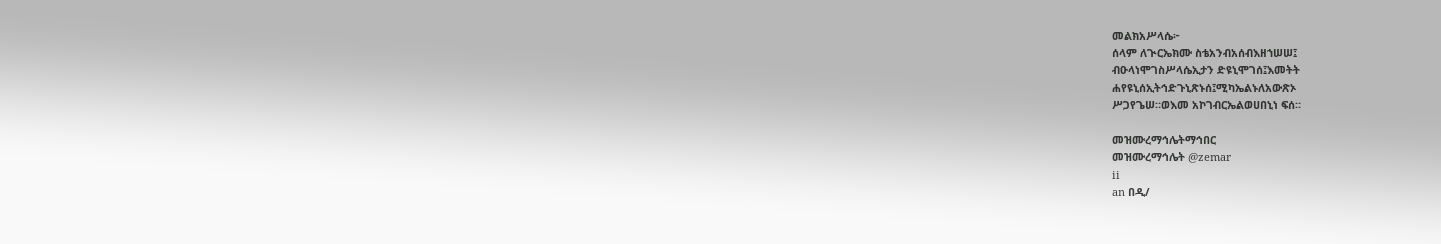መልክአሥላሴ፦
ሰላም ለጒርኤክሙ ስቴአንብአሰብእዘኀሠሠ፤
ብዑላነሞገስሥላሴኢታን ድዩኒሞገሰ፤እመትት
ሐየዩኒሰኢትኅድጉኒጽኑሰ፤ሚካኤልኑለአውጽኦ
ሥጋየጌሠ።ወእመ አኮገብርኤልወሀበኒነ ፍሰ።

መዝሙረማኅሌትማኅበር
መዝሙረማኅሌት @zemar
ii
an በዲ/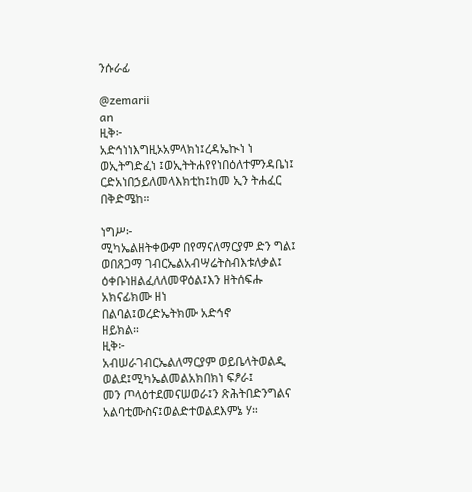ንሱራፊ

@zemarii
an
ዚቅ፦
አድኅነነእግዚኦአምላክነ፤ረዳኤኲነ ነ
ወኢትግድፈነ ፤ወኢትትሐየየነበዕለተምንዳቤነ፤
ርድአነበኃይለመላእክቲከ፤ከመ ኢን ትሐፈር
በቅድሜከ።

ነግሥ፦
ሚካኤልዘትቀውም በየማናለማርያም ድን ግል፤
ወበጸጋማ ገብርኤልአብሣሬትስብእቱለቃል፤
ዕቀቡነዘልፈለለመዋዕል፤እን ዘትሰፍሑ
አክናፊክሙ ዘነ
በልባል፤ወረድኤትክሙ አድኅኖ
ዘይክል።
ዚቅ፦
አብሠራገብርኤልለማርያም ወይቤላትወልዲ
ወልደ፤ሚካኤልመልአክበክነ ፍፆራ፤
መን ጦላዕተደመናሠወራ፤ን ጽሕትበድንግልና
አልባቲሙስና፤ወልድተወልደእምኔ ሃ።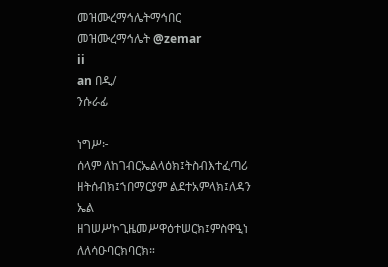መዝሙረማኅሌትማኅበር
መዝሙረማኅሌት @zemar
ii
an በዲ/
ንሱራፊ

ነግሥ፦
ሰላም ለከገብርኤልላዕክ፤ትስብእተፈጣሪ
ዘትሰብክ፤ኀበማርያም ልደተአምላክ፤ለዳን
ኤል
ዘገሠሥኮጊዜመሥዋዕተሠርክ፤ምስዋዒነ
ለለሳዑባርክባርክ።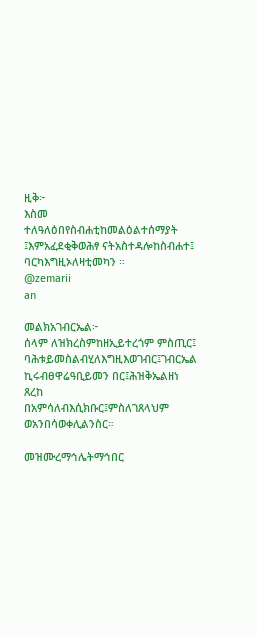ዚቅ፦
እስመ ተለዓለዕበየስብሐቲከመልዕልተሰማያት
፤እምአፈደቂቅወሕፃ ናትአስተዳሎከስብሐተ፤
ባርካእግዚኦለዛቲመካን ።
@zemarii
an

መልክአገብርኤል፦
ሰላም ለዝክረስምከዘኢይተረጎም ምስጢር፤
ባሕቱይመስልብሂለእግዚእወገብር፤ገብርኤል
ኪሩብፀዋሬዓቢይመን በር፤ሕዝቅኤልዘነ
ጸረከ
በአምሳለብእሲክቡር፤ምስለገጸላህም
ወአንበሳወቀሊልንስር።

መዝሙረማኅሌትማኅበር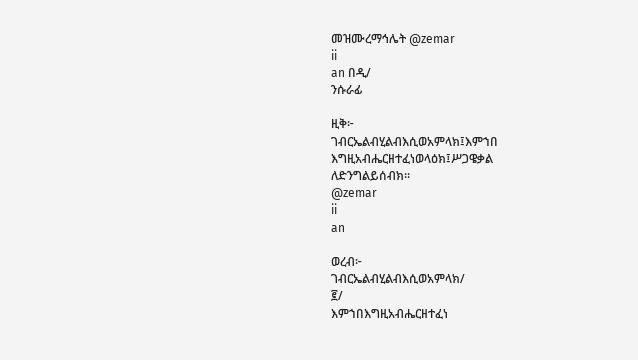መዝሙረማኅሌት @zemar
ii
an በዲ/
ንሱራፊ

ዚቅ፦
ገብርኤልብሂልብእሲወአምላክ፤እምኀበ
እግዚአብሔርዘተፈነወላዕክ፤ሥጋዌቃል
ለድንግልይሰብክ።
@zemar
ii
an

ወረብ፦
ገብርኤልብሂልብእሲወአምላክ/
፪/
እምኀበእግዚአብሔርዘተፈነ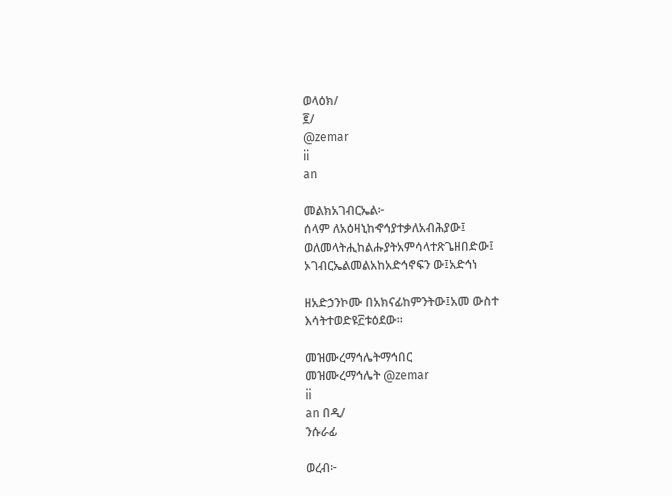ወላዕክ/
፪/
@zemar
ii
an

መልክአገብርኤል፦
ሰላም ለአዕዛኒከኆኅያተቃለአብሕያው፤
ወለመላትሒከልሑያትአምሳላተጽጌዘበድው፤
ኦገብርኤልመልአከአድኅኖፍን ው፤አድኅነ

ዘአድኃንኮሙ በአክናፊከምንትው፤አመ ውስተ
እሳትተወድዩ፫ቱዕደው።

መዝሙረማኅሌትማኅበር
መዝሙረማኅሌት @zemar
ii
an በዲ/
ንሱራፊ

ወረብ፦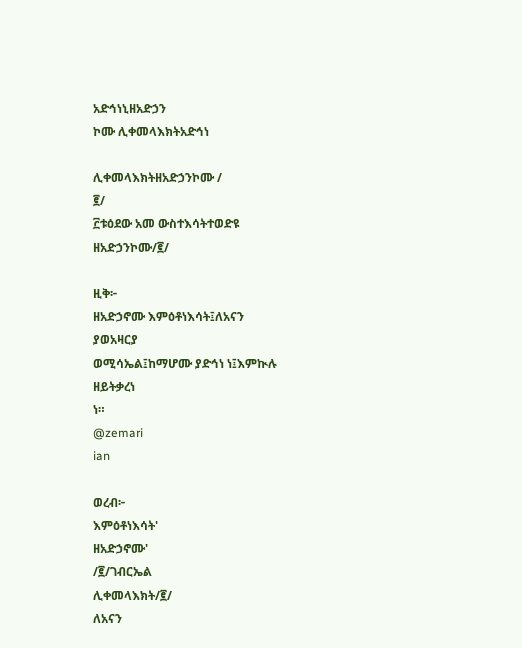አድኅነኒዘአድኃን
ኮሙ ሊቀመላእክትአድኅነ

ሊቀመላእክትዘአድኃንኮሙ /
፪/
፫ቱዕደው አመ ውስተእሳትተወድዩ
ዘአድኃንኮሙ/፪/

ዚቅ፦
ዘአድኃኖሙ እምዕቶነእሳት፤ለአናን
ያወአዛርያ
ወሚሳኤል፤ከማሆሙ ያድኅነ ነ፤እምኲሉ
ዘይትቃረነ
ነ።
@zemari
ian

ወረብ፦
እምዕቶነእሳት'
ዘአድኃኖሙ'
/፪/ገብርኤል
ሊቀመላእክት/፪/
ለአናን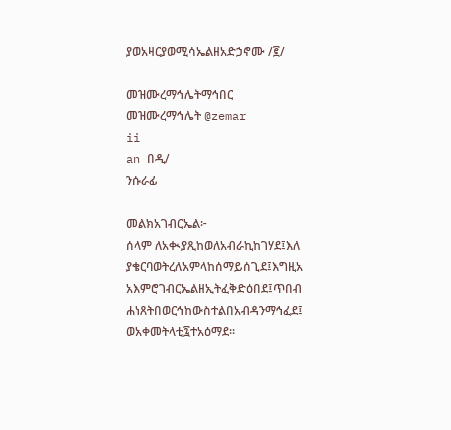ያወአዛርያወሚሳኤልዘአድኃኖሙ /፪/

መዝሙረማኅሌትማኅበር
መዝሙረማኅሌት @zemar
ii
an በዲ/
ንሱራፊ

መልክአገብርኤል፦
ሰላም ለአቊያጺከወለአብራኪከገሃደ፤እለ
ያቄርባወትረለአምላከሰማይሰጊደ፤እግዚአ
አእምሮገብርኤልዘኢትፈቅድዕበደ፤ጥበብ
ሐነጸትበወርኅከውስተልበአብዳንማኅፈደ፤
ወአቀመትላቲ፯ተአዕማደ።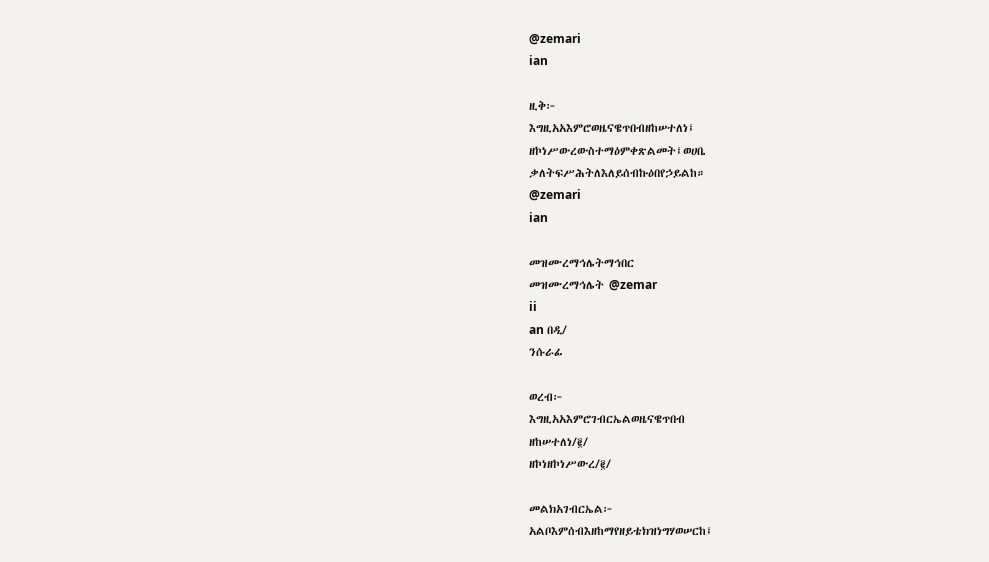@zemari
ian

ዚቅ፦
እግዚአአእምሮወዜናዌጥበብዘከሠተለነ፤
ዘኮነሥውረውስተማዕምቀጽልመት፤ወሀቤ
ቃለትፍሥሕትለእለይሰብኩዕበየኃይልከ።
@zemari
ian

መዝሙረማኅሌትማኅበር
መዝሙረማኅሌት @zemar
ii
an በዲ/
ንሱራፊ

ወረብ፦
እግዚአአእምሮገብርኤልወዜናዌጥበብ
ዘከሠተለነ/፪/
ዘኮነዘኮነሥውረ/፪/

መልክአገብርኤል፦
አልቦእምሰብእዘከማየዘይቴክዝነግሃወሠርከ፤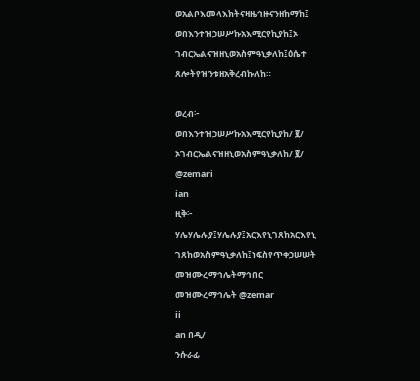ወአልቦእመላእክትናዛዜኅዙናንዘከማከ፤
ወበእንተዝኃሠሥኩአእሚርየኪያከ፤ኦ
ገብርኤልናዝዘኒወአስምዓኒቃለከ፤ዕሴተ
ጸሎትየዝንቱዘአቅረብኩለከ።

ወረብ፦
ወበእንተዝኃሠሥኩአእሚርየኪያከ/ ፪/
ኦገብርኤልናዝዘኒወአስምዓኒቃለከ/ ፪/
@zemari
ian
ዚቅ፦
ሃሌሃሌሉያ፤ሃሌሉያ፤አርእየኒገጸከአርእየኒ
ገጸከወአስምዓኒቃለከ፤ነፍስየጥቀኃሠሠት
መዝሙረማኅሌትማኅበር
መዝሙረማኅሌት @zemar
ii
an በዲ/
ንሱራፊ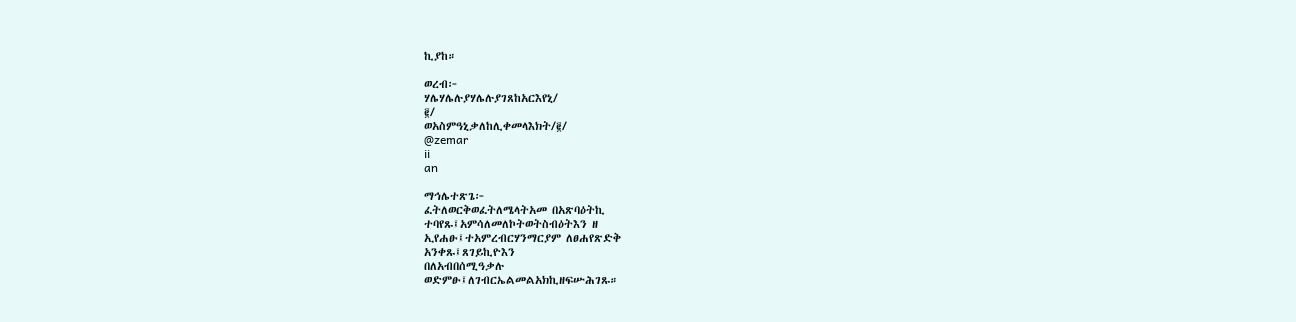ኪያከ።

ወረብ፦
ሃሌሃሌሉያሃሌሉያገጸከአርእየኒ/
፪/
ወአስምዓኒቃለከሊቀመላእክት/፪/
@zemar
ii
an

ማኅሌተጽጌ፦
ፈትለወርቅወፈትለሜላትአመ በአጽባዕትኪ
ተባየጹ፤አምሳለመለኮትወትስብዕትእን ዘ
ኢየሐፁ፤ተአምረብርሃንማርያም ለፀሐየጽድቅ
አንቀጹ፤ጸገይኪዮእን
በለአብበሰሚዓቃሉ
ወድምፁ፤ለገብርኤልመልአክኪዘፍሡሕገጹ።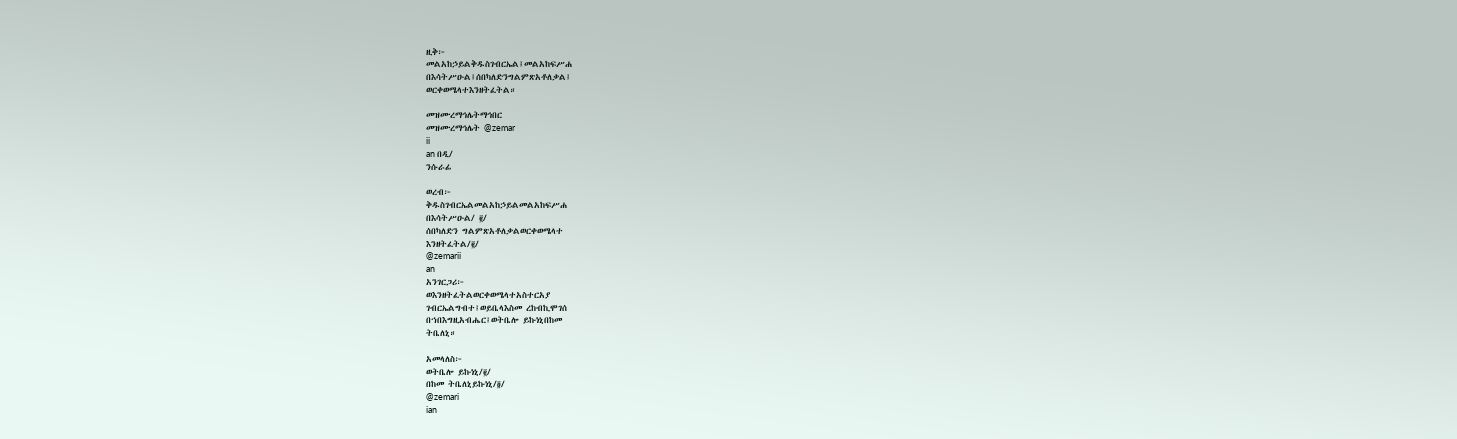ዚቅ፦
መልአከኃይልቅዱስገብርኤል፤መልአከፍሥሐ
በእሳትሥዑል፤ሰበካለድንግልምጽአቶለቃል፤
ወርቀወሜላተእንዘትፈትል።

መዝሙረማኅሌትማኅበር
መዝሙረማኅሌት @zemar
ii
an በዲ/
ንሱራፊ

ወረብ፦
ቅዱስገብርኤልመልአከኃይልመልአከፍሥሐ
በእሳትሥዑል/ ፪/
ሰበካለድን ግልምጽአቶለቃልወርቀወሜላተ
እንዘትፈትል/፪/
@zemarii
an
አንገርጋሪ፦
ወእንዘትፈትልወርቀወሜላተአስተርአያ
ገብርኤልግብተ፤ወይቤላእስመ ረከብኪሞገሰ
በኀበእግዚአብሔር፤ወትቤሎ ይኩነኒበከመ
ትቤለኒ።

አመላለስ፦
ወትቤሎ ይኩነኒ/፪/
በከመ ትቤለኒይኩነኒ/፬/
@zemari
ian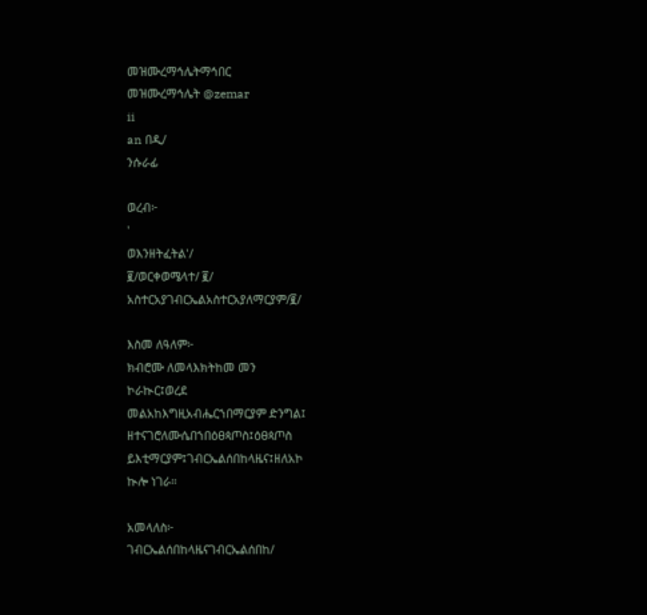መዝሙረማኅሌትማኅበር
መዝሙረማኅሌት @zemar
ii
an በዲ/
ንሱራፊ

ወረብ፦
'
ወእንዘትፈትል'/
፪/ወርቀወሜላተ/ ፪/
አስተርአያገብርኤልአስተርአያለማርያም/፪/

እስመ ለዓለም፦
ክብሮሙ ለመላእክትከመ መን
ኮራኲር፤ወረደ
መልአከእግዚአብሔርኀበማርያም ድንግል፤
ዘተናገሮለሙሴበኀበዕፀጳጦስ፤ዕፀጳጦስ
ይእቲማርያም፤ገብርኤልሰበከላዜና፤ዘለአኮ
ኲሎ ነገራ።

አመላለስ፦
ገብርኤልሰበከላዜናገብርኤልሰበከ/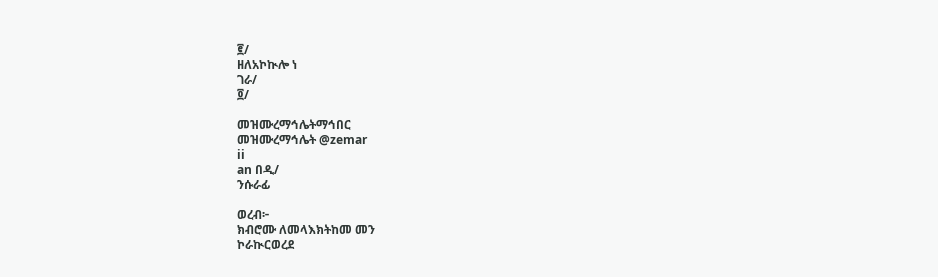፪/
ዘለአኮኲሎ ነ
ገራ/
፬/

መዝሙረማኅሌትማኅበር
መዝሙረማኅሌት @zemar
ii
an በዲ/
ንሱራፊ

ወረብ፦
ክብሮሙ ለመላእክትከመ መን
ኮራኲርወረደ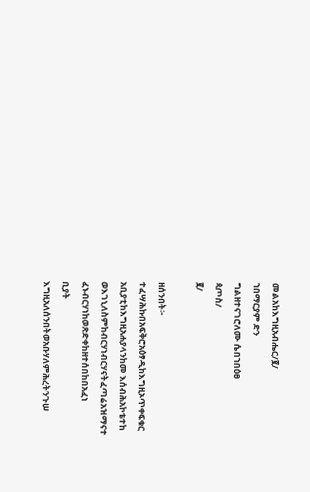መልአከእግዚአብሔር/፪/
ኀበማርያም ድን
ግልዘተናገሮለሙ ሴበኀበዕፀ
ጳጦስ/
፪/

ዘሰንበት፦
ተፈሣሕኩበአፍቅሮአዕፃዲከእግዚኦጥቀፍቁር
አቢያቲከእግዚአሐያላንከመ እሰብሕአኮቴተከ
ወእገኒለስምከብርሃነብርሃናትፈጣሬአዝማናተ
ፈኑብርሃነከወጽድቀከዘተሰበከበአፈነ
ቢያት
እግዚአለሰንበትወአቡሃለምሕረትንጉሠ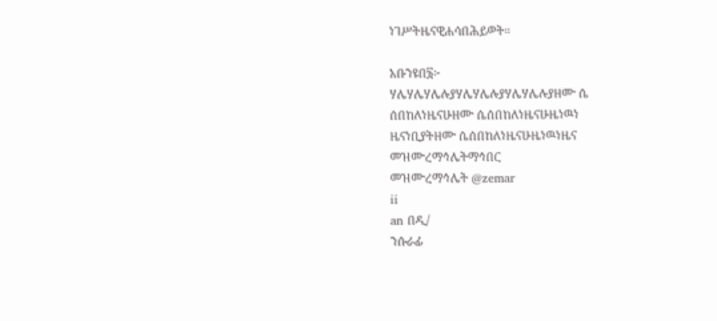ነገሥትዜናዊሐሳበሕይወት።

አቡንዩበ፮፦
ሃሌሃሌሃሌሉያሃሌሃሌሉያሃሌሃሌሉያዘሙ ሴ
ሰበከለነዜናሁዘሙ ሴሰበከለነዜናሁዜነዉነ
ዜናነቢያትዘሙ ሴሰበከለነዜናሁዜነዉነዜና
መዝሙረማኅሌትማኅበር
መዝሙረማኅሌት @zemar
ii
an በዲ/
ንሱራፊ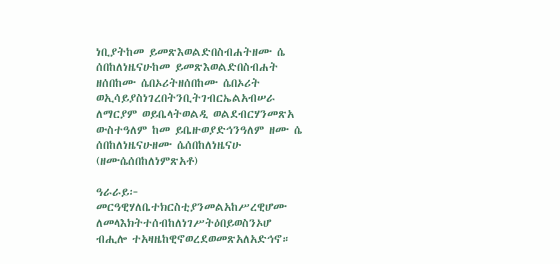ነቢያትከመ ይመጽእወልድበስብሐትዘሙ ሴ
ሰበከለነዜናሁከመ ይመጽእወልድበስብሐት
ዘሰበከሙ ሴበኦሪትዘሰበከሙ ሴበኦሪት
ወኢሳይያስነገረበትንቢትገብርኤልአብሠራ
ለማርያም ወይቤላትወልዲ ወልደብርሃንመጽአ
ውስተዓለም ከመ ይቤዙወያድኅንዓለም ዘሙ ሴ
ሰበከለነዜናሁዘሙ ሴሰበከለነዜናሁ
(ዘሙሴሰበከለነምጽአቶ)

ዓራራይ፦
መርዓዊሃለቤተክርስቲያንመልአከሥረዊሆሙ
ለመላእክትተሰብከለነገሥትዕበይወስንኦሆ
ብሒሎ ተአዛዜከዊኖወረደወመጽአለአድኅኖ።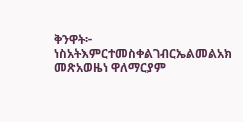ቅንዋት፦
ነስአትእምርተመስቀልገብርኤልመልአክ
መጽአወዜነ ዋለማርያም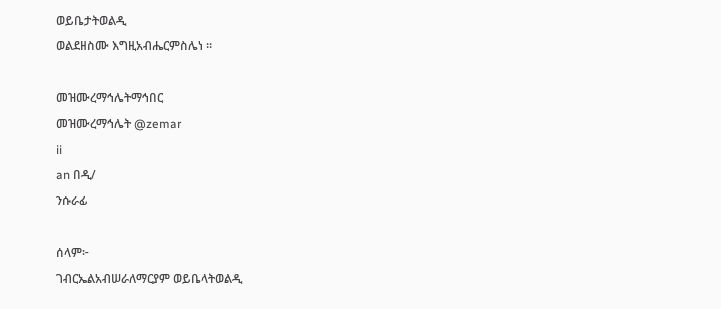ወይቤታትወልዲ
ወልደዘስሙ እግዚአብሔርምስሌነ ።

መዝሙረማኅሌትማኅበር
መዝሙረማኅሌት @zemar
ii
an በዲ/
ንሱራፊ

ሰላም፦
ገብርኤልአብሠራለማርያም ወይቤላትወልዲ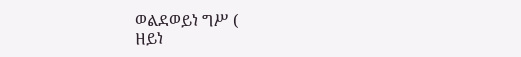ወልደወይነ ግሥ (
ዘይነ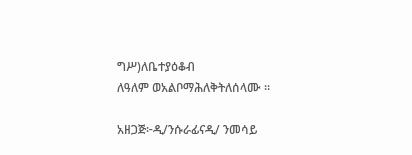ግሥ)ለቤተያዕቆብ
ለዓለም ወአልቦማሕለቅትለሰላሙ ።

አዘጋጅ፦ዲ/ንሱራፊናዲ/ ንመሳይ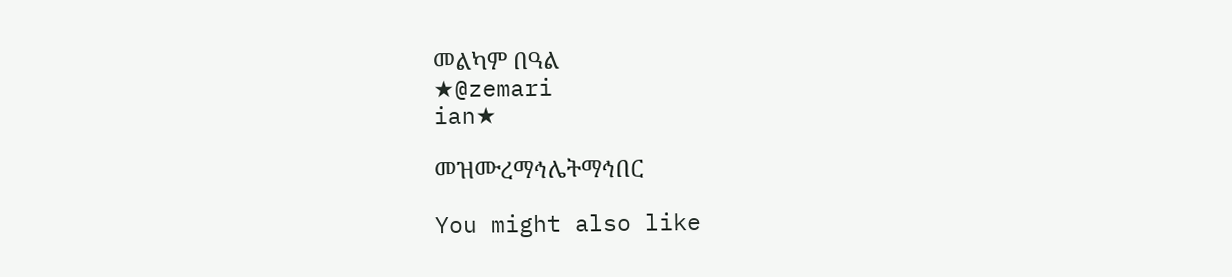መልካም በዓል
★@zemari
ian★

መዝሙረማኅሌትማኅበር

You might also like